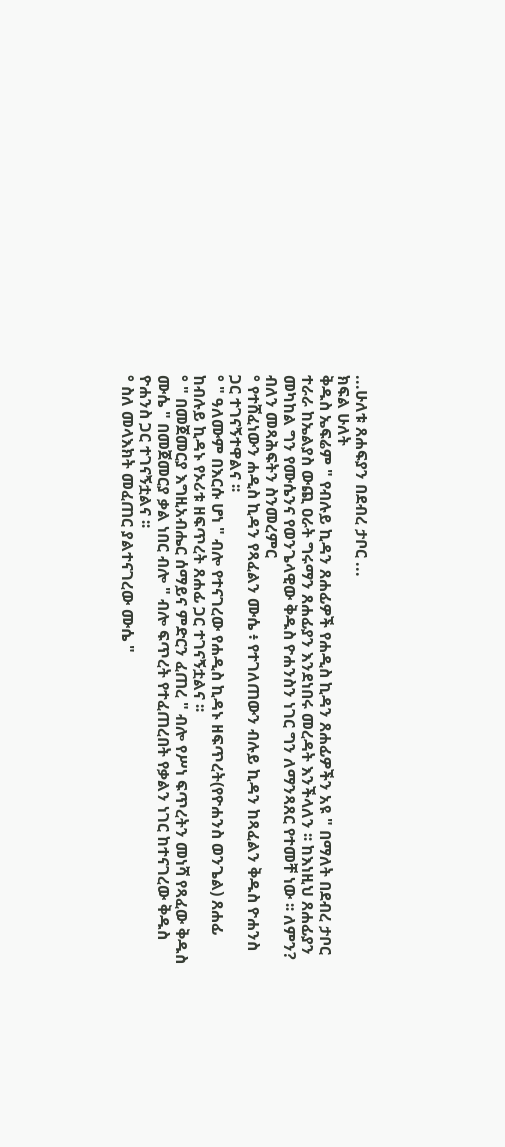...ሁለቱ ጸሐፍያን በደብረ ታቦር ...
ክፍል ሁለት
ቅዱስ ኤፍሬም " የብሉይ ኪዳን ጸሐፊዎች የሐዲስ ኪዳን ጸሐፊዎችን አዩ " በማለት በደብረ ታቦር ተራራ ከኤልያስ ውጪ ዐራት ግሩማን ጸሐፊያን እንደነበሩ መረዳት እንችላለን ፡፡ ከእነዚህ ጸሐፊያን መካከል ግን የሙሴንና የወንጌላዊው ቅዱስ ዮሐንስን ነገር ግን ለማንጻጸር የተመቸ ነው ፡፡ ለምን? ብለን መጻሕፍትን ስንመረምር
° የተሸፈነውን ሐዲስ ኪዳን የጻፈልን ሙሴ ፥ የተገለጠውን ብሉይ ኪዳን ከጻፈልን ቅዱስ ዮሐንስ ጋር ተገናኝተዋልና ፡፡
° " ዓለሙም በእርሱ ሆነ " ብሎ የተናገረው የሐዲስ ኪዳኑ ዘፍጥረት(የዮሐንስ ወንጌል) ጸሐፊ ከብሉይ ኪዳኑ የኦሪቱ ዘፍጥረት ጸሐፊ ጋር ተገናኝቷልና ፡፡
° " በመጀመርያ እግዚአብሔር ሰማይና ምድርን ፈጠረ " ብሎ የሥነ ፍጥረትን መነሻ የጻፈው ቅዱስ ሙሴ " በመጀመርያ ቃል ነበር ብሎ " ብሎ ፍጥረት የተፈጠረበት የቃልን ነገር ከተናገረው ቅዱስ ዮሐንስ ጋር ተገናኝቷልና ፡፡
° ስለ መላእክት መፈጠር ያልተናገረው ሙሴ "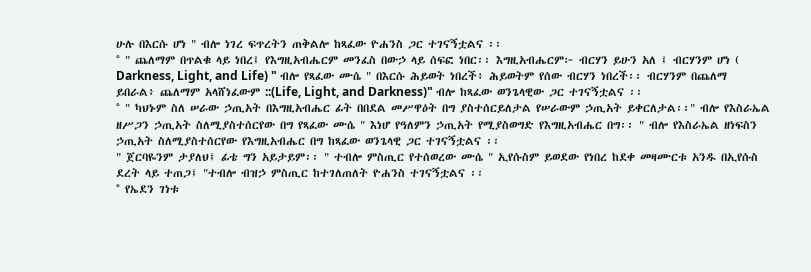ሁሉ በእርሱ ሆነ " ብሎ ነገረ ፍጥረትን ጠቅልሎ ከጻፈው ዮሐንስ ጋር ተገናኝቷልና ፡፡
° " ጨለማም በጥልቁ ላይ ነበረ፤ የእግዚአብሔርም መንፈስ በውኃ ላይ ሰፍፎ ነበር፡፡ እግዚአብሔርም፦ ብርሃን ይሁን አለ ፤ ብርሃንም ሆነ ( Darkness, Light, and Life) " ብሎ የጻፈው ሙሴ " በእርሱ ሕይወት ነበረች፥ ሕይወትም የሰው ብርሃን ነበረች፡፡ ብርሃንም በጨለማ ይበራል፥ ጨለማም አላሸነፈውም ::(Life, Light, and Darkness)" ብሎ ከጻፈው ወንጌላዊው ጋር ተገናኝቷልና ፡፡
° " ካህኑም ስለ ሠራው ኃጢአት በእግዚአብሔር ፊት በበደል መሥዋዕት በግ ያስተሰርይለታል የሠራውም ኃጢአት ይቀርለታል፡፡" ብሎ የእስራኤል ዘሥጋን ኃጢአት ስለሚያስተሰርየው በግ የጻፈው ሙሴ " እነሆ የዓለምን ኃጢአት የሚያስወግድ የእግዚአብሔር በግ፡፡ " ብሎ የእስራኤል ዘነፍስን ኃጢአት ስለሚያስተሰርየው የእግዚአብሔር በግ ከጻፈው ወንጌላዊ ጋር ተገናኝቷልና ፡፡
" ጀርባዬንም ታያለህ፤ ፊቴ ግን አይታይም፡፡ " ተብሎ ምስጢር የተሰወረው ሙሴ " ኢየሱስም ይወደው የነበረ ከደቀ መዛሙርቱ አንዱ በኢየሱስ ደረት ላይ ተጠጋ፤ "ተብሎ ብዝኃ ምስጢር ከተገለጠለት ዮሐንስ ተገናኝቷልና ፡፡
° የኤደን ገነቱ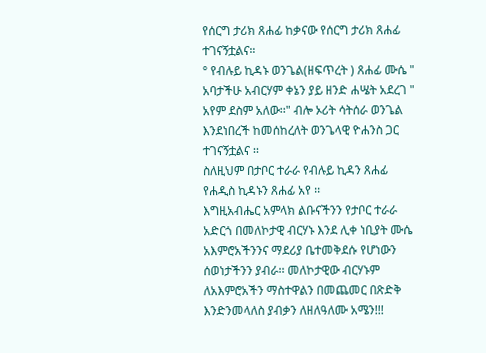የሰርግ ታሪክ ጸሐፊ ከቃናው የሰርግ ታሪክ ጸሐፊ ተገናኝቷልና።
° የብሉይ ኪዳኑ ወንጌል(ዘፍጥረት ) ጸሐፊ ሙሴ " አባታችሁ አብርሃም ቀኔን ያይ ዘንድ ሐሤት አደረገ " አየም ደስም አለው፡፡" ብሎ ኦሪት ሳትሰራ ወንጌል እንደነበረች ከመሰከረለት ወንጌላዊ ዮሐንስ ጋር ተገናኝቷልና ፡፡
ስለዚህም በታቦር ተራራ የብሉይ ኪዳን ጸሐፊ የሐዲስ ኪዳኑን ጸሐፊ አየ ፡፡
እግዚአብሔር አምላክ ልቡናችንን የታቦር ተራራ አድርጎ በመለኮታዊ ብርሃኑ እንደ ሊቀ ነቢያት ሙሴ አእምሮአችንንና ማደሪያ ቤተመቅደሱ የሆነውን ሰወነታችንን ያብራ፡፡ መለኮታዊው ብርሃኑም ለአእምሮአችን ማስተዋልን በመጨመር በጽድቅ እንድንመላለስ ያብቃን ለዘለዓለሙ አሜን!!!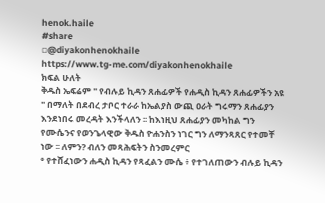henok.haile
#share
▫@diyakonhenokhaile
https://www.tg-me.com/diyakonhenokhaile
ክፍል ሁለት
ቅዱስ ኤፍሬም " የብሉይ ኪዳን ጸሐፊዎች የሐዲስ ኪዳን ጸሐፊዎችን አዩ " በማለት በደብረ ታቦር ተራራ ከኤልያስ ውጪ ዐራት ግሩማን ጸሐፊያን እንደነበሩ መረዳት እንችላለን ፡፡ ከእነዚህ ጸሐፊያን መካከል ግን የሙሴንና የወንጌላዊው ቅዱስ ዮሐንስን ነገር ግን ለማንጻጸር የተመቸ ነው ፡፡ ለምን? ብለን መጻሕፍትን ስንመረምር
° የተሸፈነውን ሐዲስ ኪዳን የጻፈልን ሙሴ ፥ የተገለጠውን ብሉይ ኪዳን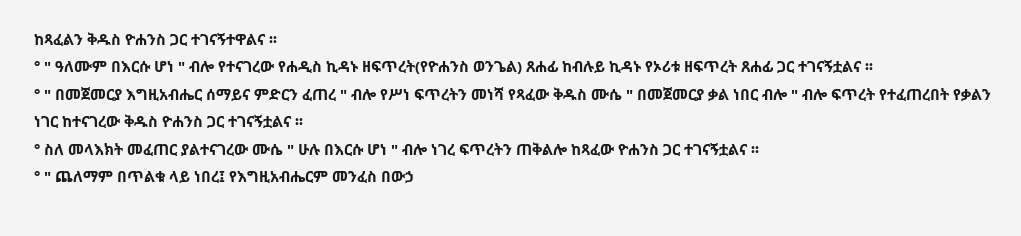ከጻፈልን ቅዱስ ዮሐንስ ጋር ተገናኝተዋልና ፡፡
° " ዓለሙም በእርሱ ሆነ " ብሎ የተናገረው የሐዲስ ኪዳኑ ዘፍጥረት(የዮሐንስ ወንጌል) ጸሐፊ ከብሉይ ኪዳኑ የኦሪቱ ዘፍጥረት ጸሐፊ ጋር ተገናኝቷልና ፡፡
° " በመጀመርያ እግዚአብሔር ሰማይና ምድርን ፈጠረ " ብሎ የሥነ ፍጥረትን መነሻ የጻፈው ቅዱስ ሙሴ " በመጀመርያ ቃል ነበር ብሎ " ብሎ ፍጥረት የተፈጠረበት የቃልን ነገር ከተናገረው ቅዱስ ዮሐንስ ጋር ተገናኝቷልና ፡፡
° ስለ መላእክት መፈጠር ያልተናገረው ሙሴ " ሁሉ በእርሱ ሆነ " ብሎ ነገረ ፍጥረትን ጠቅልሎ ከጻፈው ዮሐንስ ጋር ተገናኝቷልና ፡፡
° " ጨለማም በጥልቁ ላይ ነበረ፤ የእግዚአብሔርም መንፈስ በውኃ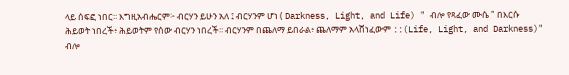ላይ ሰፍፎ ነበር፡፡ እግዚአብሔርም፦ ብርሃን ይሁን አለ ፤ ብርሃንም ሆነ ( Darkness, Light, and Life) " ብሎ የጻፈው ሙሴ " በእርሱ ሕይወት ነበረች፥ ሕይወትም የሰው ብርሃን ነበረች፡፡ ብርሃንም በጨለማ ይበራል፥ ጨለማም አላሸነፈውም ::(Life, Light, and Darkness)" ብሎ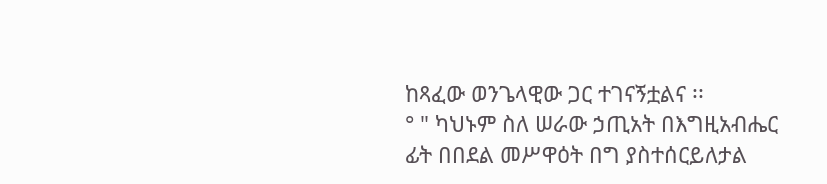ከጻፈው ወንጌላዊው ጋር ተገናኝቷልና ፡፡
° " ካህኑም ስለ ሠራው ኃጢአት በእግዚአብሔር ፊት በበደል መሥዋዕት በግ ያስተሰርይለታል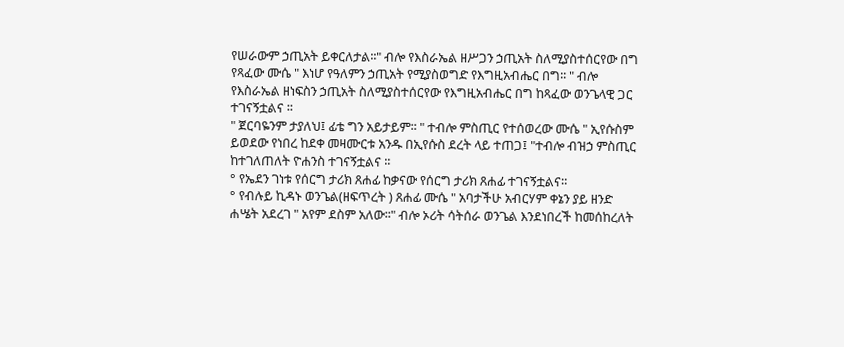የሠራውም ኃጢአት ይቀርለታል፡፡" ብሎ የእስራኤል ዘሥጋን ኃጢአት ስለሚያስተሰርየው በግ የጻፈው ሙሴ " እነሆ የዓለምን ኃጢአት የሚያስወግድ የእግዚአብሔር በግ፡፡ " ብሎ የእስራኤል ዘነፍስን ኃጢአት ስለሚያስተሰርየው የእግዚአብሔር በግ ከጻፈው ወንጌላዊ ጋር ተገናኝቷልና ፡፡
" ጀርባዬንም ታያለህ፤ ፊቴ ግን አይታይም፡፡ " ተብሎ ምስጢር የተሰወረው ሙሴ " ኢየሱስም ይወደው የነበረ ከደቀ መዛሙርቱ አንዱ በኢየሱስ ደረት ላይ ተጠጋ፤ "ተብሎ ብዝኃ ምስጢር ከተገለጠለት ዮሐንስ ተገናኝቷልና ፡፡
° የኤደን ገነቱ የሰርግ ታሪክ ጸሐፊ ከቃናው የሰርግ ታሪክ ጸሐፊ ተገናኝቷልና።
° የብሉይ ኪዳኑ ወንጌል(ዘፍጥረት ) ጸሐፊ ሙሴ " አባታችሁ አብርሃም ቀኔን ያይ ዘንድ ሐሤት አደረገ " አየም ደስም አለው፡፡" ብሎ ኦሪት ሳትሰራ ወንጌል እንደነበረች ከመሰከረለት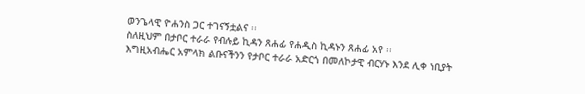ወንጌላዊ ዮሐንስ ጋር ተገናኝቷልና ፡፡
ስለዚህም በታቦር ተራራ የብሉይ ኪዳን ጸሐፊ የሐዲስ ኪዳኑን ጸሐፊ አየ ፡፡
እግዚአብሔር አምላክ ልቡናችንን የታቦር ተራራ አድርጎ በመለኮታዊ ብርሃኑ እንደ ሊቀ ነቢያት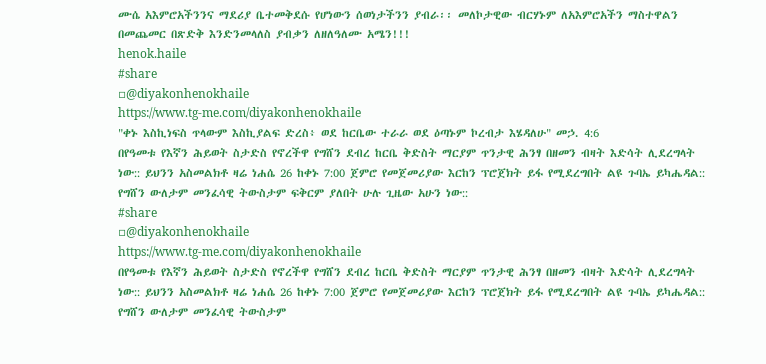ሙሴ አእምሮአችንንና ማደሪያ ቤተመቅደሱ የሆነውን ሰወነታችንን ያብራ፡፡ መለኮታዊው ብርሃኑም ለአእምሮአችን ማስተዋልን በመጨመር በጽድቅ እንድንመላለስ ያብቃን ለዘለዓለሙ አሜን!!!
henok.haile
#share
▫@diyakonhenokhaile
https://www.tg-me.com/diyakonhenokhaile
"ቀኑ እስኪነፍስ ጥላውም እስኪያልፍ ድረስ፥ ወደ ከርቤው ተራራ ወደ ዕጣኑም ኮረብታ እሄዳለሁ" መኃ. 4:6
በየዓመቱ የእኛን ሕይወት ስታድስ የኖረችዋ የግሸን ደብረ ከርቤ ቅድስት ማርያም ጥንታዊ ሕንፃ በዘመን ብዛት እድሳት ሊደረግላት ነው:: ይህንን አስመልክቶ ዛሬ ነሐሴ 26 ከቀኑ 7:00 ጀምሮ የመጀመሪያው እርከን ፕሮጀክት ይፋ የሚደረግበት ልዩ ጉባኤ ይካሔዳል:: የግሸን ውለታም መንፈሳዊ ትውስታም ፍቅርም ያለበት ሁሉ ጊዜው አሁን ነው::
#share
▫@diyakonhenokhaile
https://www.tg-me.com/diyakonhenokhaile
በየዓመቱ የእኛን ሕይወት ስታድስ የኖረችዋ የግሸን ደብረ ከርቤ ቅድስት ማርያም ጥንታዊ ሕንፃ በዘመን ብዛት እድሳት ሊደረግላት ነው:: ይህንን አስመልክቶ ዛሬ ነሐሴ 26 ከቀኑ 7:00 ጀምሮ የመጀመሪያው እርከን ፕሮጀክት ይፋ የሚደረግበት ልዩ ጉባኤ ይካሔዳል:: የግሸን ውለታም መንፈሳዊ ትውስታም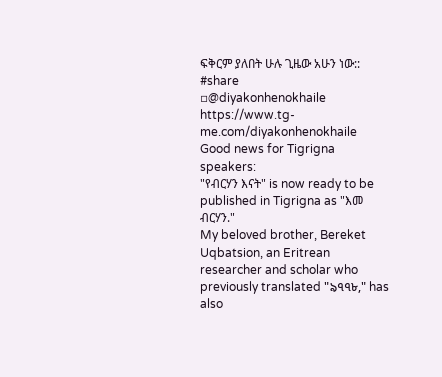ፍቅርም ያለበት ሁሉ ጊዜው አሁን ነው::
#share
▫@diyakonhenokhaile
https://www.tg-me.com/diyakonhenokhaile
Good news for Tigrigna speakers:
"የብርሃን እናት" is now ready to be published in Tigrigna as "እመ ብርሃን."
My beloved brother, Bereket Uqbatsion, an Eritrean researcher and scholar who previously translated "৯৭৭৮," has also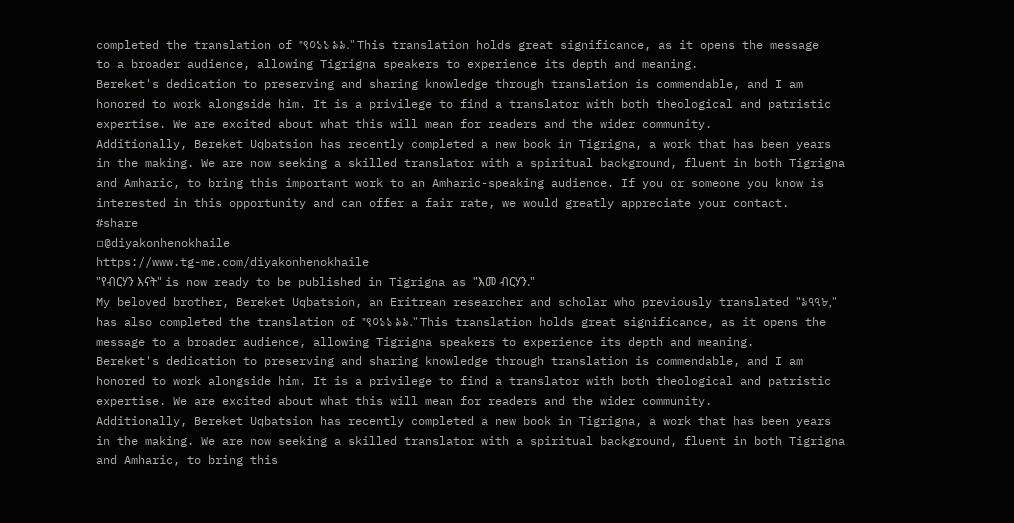completed the translation of "९০১১ ৯৯." This translation holds great significance, as it opens the message to a broader audience, allowing Tigrigna speakers to experience its depth and meaning.
Bereket's dedication to preserving and sharing knowledge through translation is commendable, and I am honored to work alongside him. It is a privilege to find a translator with both theological and patristic expertise. We are excited about what this will mean for readers and the wider community.
Additionally, Bereket Uqbatsion has recently completed a new book in Tigrigna, a work that has been years in the making. We are now seeking a skilled translator with a spiritual background, fluent in both Tigrigna and Amharic, to bring this important work to an Amharic-speaking audience. If you or someone you know is interested in this opportunity and can offer a fair rate, we would greatly appreciate your contact.
#share
▫@diyakonhenokhaile
https://www.tg-me.com/diyakonhenokhaile
"የብርሃን እናት" is now ready to be published in Tigrigna as "እመ ብርሃን."
My beloved brother, Bereket Uqbatsion, an Eritrean researcher and scholar who previously translated "৯৭৭৮," has also completed the translation of "९০১১ ৯৯." This translation holds great significance, as it opens the message to a broader audience, allowing Tigrigna speakers to experience its depth and meaning.
Bereket's dedication to preserving and sharing knowledge through translation is commendable, and I am honored to work alongside him. It is a privilege to find a translator with both theological and patristic expertise. We are excited about what this will mean for readers and the wider community.
Additionally, Bereket Uqbatsion has recently completed a new book in Tigrigna, a work that has been years in the making. We are now seeking a skilled translator with a spiritual background, fluent in both Tigrigna and Amharic, to bring this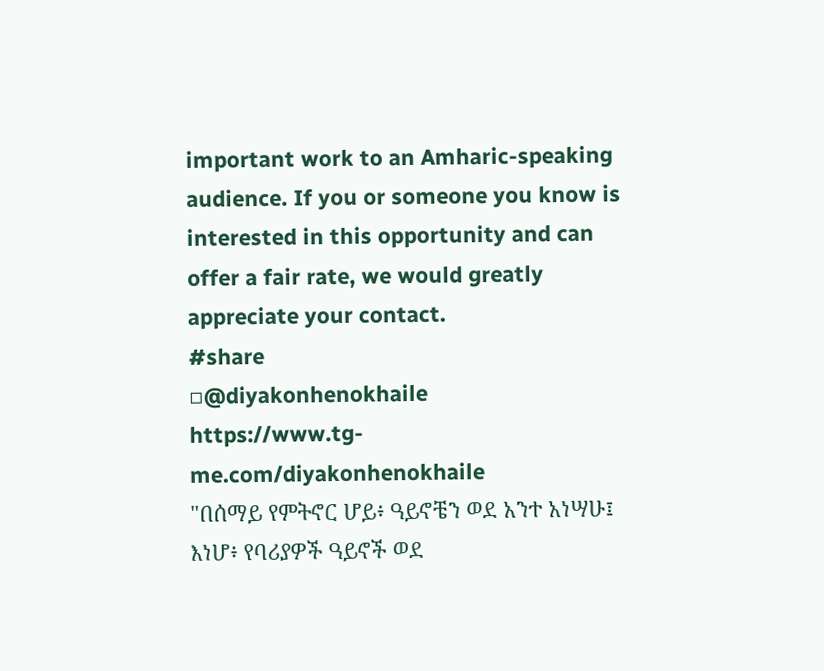important work to an Amharic-speaking audience. If you or someone you know is interested in this opportunity and can offer a fair rate, we would greatly appreciate your contact.
#share
▫@diyakonhenokhaile
https://www.tg-me.com/diyakonhenokhaile
"በሰማይ የምትኖር ሆይ፥ ዓይኖቼን ወደ አንተ አነሣሁ፤ እነሆ፥ የባሪያዎች ዓይኖች ወደ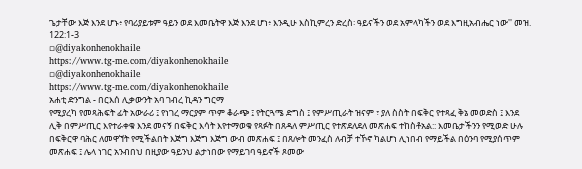ጌታቸው እጅ እንደ ሆኑ፥ የባሪያይቱም ዓይን ወደ እመቤትዋ እጅ እንደ ሆነ፥ እንዲሁ እስኪምረን ድረስ፡ ዓይናችን ወደ አምላካችን ወደ እግዚአብሔር ነው'' መዝ. 122:1-3
▫@diyakonhenokhaile
https://www.tg-me.com/diyakonhenokhaile
▫@diyakonhenokhaile
https://www.tg-me.com/diyakonhenokhaile
አሐቲ ድንግል - በርእሰ ሊቃውንት አባ ገብረ ኪዳን ግርማ
የሚያረካ የመጻሕፍት ፊት አውራሪ ፤ የነገረ ማርያም ጥም ቆራጭ ፤ የትርጓሜ ድግስ ፤ የምሥጢራት ዝናም ፣ ያለ ስስት በፍቅር የተጻፈ ቅኔ መወድስ ፤ እንደ ሊቅ በምሥጢር እየተራቀቁ እንደ መናኝ በፍቅር እሳት እየተማወቁ የጻፉት በጸዳለ ምሥጢር የተጽደለደለ መጽሐፍ ተከስቶአል:: እመቤታችንን የሚወድ ሁሉ በፍቅርዋ ባሕር ለመዋኘት የሚችልበት እጅግ እጅግ እጅግ ውብ መጽሐፍ ፤ በጸሎት መንፈስ ለብቻ ተኾኖ ካልሆነ ሊነበብ የማይችል በዕንባ የሚያሰጥም መጽሐፍ ፤ ሌላ ነገር አንብበህ በዚያው ዓይንህ ልታነበው የማይገባ ዓይኖች ጾመው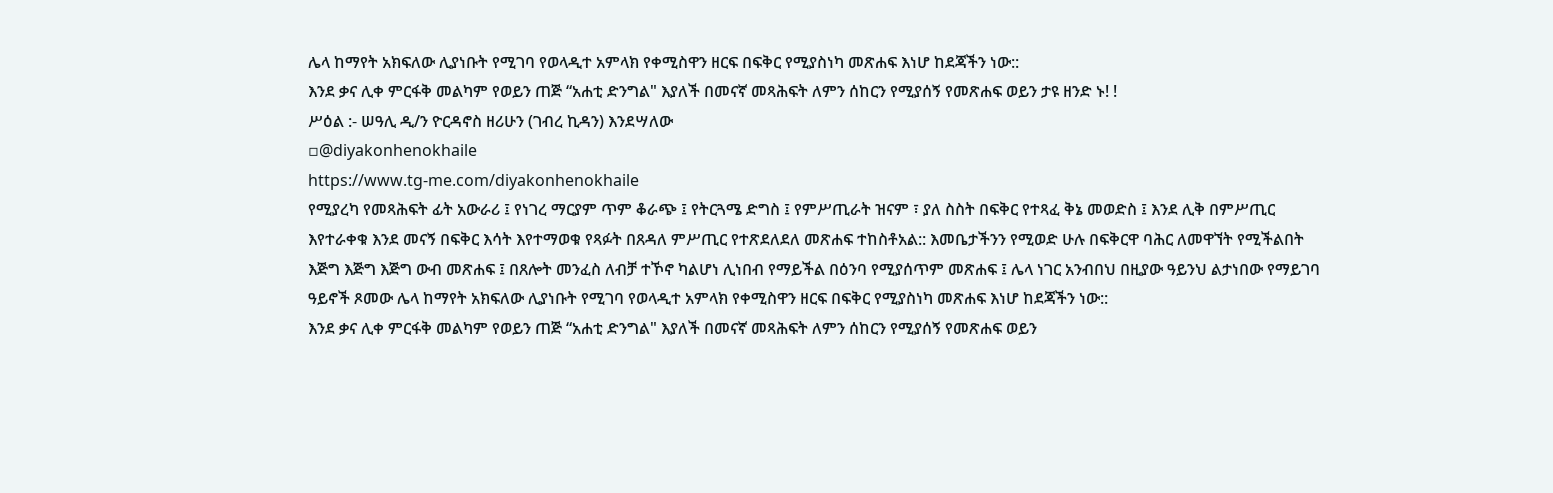ሌላ ከማየት አክፍለው ሊያነቡት የሚገባ የወላዲተ አምላክ የቀሚስዋን ዘርፍ በፍቅር የሚያስነካ መጽሐፍ እነሆ ከደጃችን ነው::
እንደ ቃና ሊቀ ምርፋቅ መልካም የወይን ጠጅ “አሐቲ ድንግል" እያለች በመናኛ መጻሕፍት ለምን ሰከርን የሚያሰኝ የመጽሐፍ ወይን ታዩ ዘንድ ኑ! !
ሥዕል :- ሠዓሊ ዲ/ን ዮርዳኖስ ዘሪሁን (ገብረ ኪዳን) እንደሣለው
▫@diyakonhenokhaile
https://www.tg-me.com/diyakonhenokhaile
የሚያረካ የመጻሕፍት ፊት አውራሪ ፤ የነገረ ማርያም ጥም ቆራጭ ፤ የትርጓሜ ድግስ ፤ የምሥጢራት ዝናም ፣ ያለ ስስት በፍቅር የተጻፈ ቅኔ መወድስ ፤ እንደ ሊቅ በምሥጢር እየተራቀቁ እንደ መናኝ በፍቅር እሳት እየተማወቁ የጻፉት በጸዳለ ምሥጢር የተጽደለደለ መጽሐፍ ተከስቶአል:: እመቤታችንን የሚወድ ሁሉ በፍቅርዋ ባሕር ለመዋኘት የሚችልበት እጅግ እጅግ እጅግ ውብ መጽሐፍ ፤ በጸሎት መንፈስ ለብቻ ተኾኖ ካልሆነ ሊነበብ የማይችል በዕንባ የሚያሰጥም መጽሐፍ ፤ ሌላ ነገር አንብበህ በዚያው ዓይንህ ልታነበው የማይገባ ዓይኖች ጾመው ሌላ ከማየት አክፍለው ሊያነቡት የሚገባ የወላዲተ አምላክ የቀሚስዋን ዘርፍ በፍቅር የሚያስነካ መጽሐፍ እነሆ ከደጃችን ነው::
እንደ ቃና ሊቀ ምርፋቅ መልካም የወይን ጠጅ “አሐቲ ድንግል" እያለች በመናኛ መጻሕፍት ለምን ሰከርን የሚያሰኝ የመጽሐፍ ወይን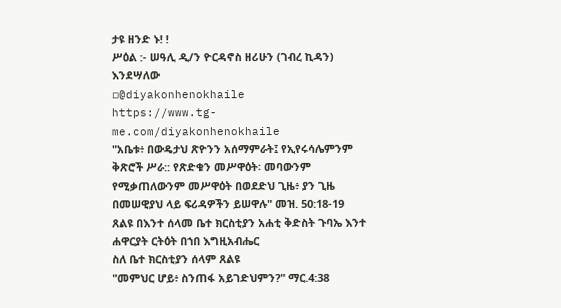ታዩ ዘንድ ኑ! !
ሥዕል :- ሠዓሊ ዲ/ን ዮርዳኖስ ዘሪሁን (ገብረ ኪዳን) እንደሣለው
▫@diyakonhenokhaile
https://www.tg-me.com/diyakonhenokhaile
"አቤቱ፥ በውዴታህ ጽዮንን አሰማምራት፤ የኢየሩሳሌምንም ቅጽሮች ሥራ:: የጽድቁን መሥዋዕት፡ መባውንም የሚቃጠለውንም መሥዋዕት በወደድህ ጊዜ፥ ያን ጊዜ በመሠዊያህ ላይ ፍሪዳዎችን ይሠዋሉ" መዝ. 50:18-19
ጸልዩ በእንተ ሰላመ ቤተ ክርስቲያን አሐቲ ቅድስት ጉባኤ እንተ ሐዋርያት ርትዕት በኀበ እግዚአብሔር
ስለ ቤተ ክርስቲያን ሰላም ጸልዩ
"መምህር ሆይ፥ ስንጠፋ አይገድህምን?" ማር.4:38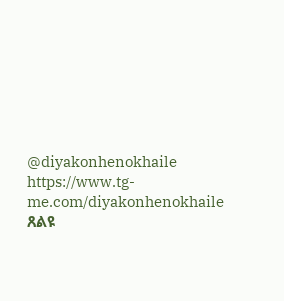@diyakonhenokhaile
https://www.tg-me.com/diyakonhenokhaile
ጸልዩ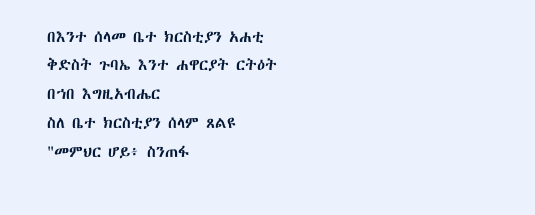በእንተ ሰላመ ቤተ ክርስቲያን አሐቲ ቅድስት ጉባኤ እንተ ሐዋርያት ርትዕት በኀበ እግዚአብሔር
ስለ ቤተ ክርስቲያን ሰላም ጸልዩ
"መምህር ሆይ፥ ስንጠፋ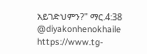አይገድህምን?" ማር.4:38
@diyakonhenokhaile
https://www.tg-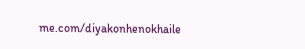me.com/diyakonhenokhaile